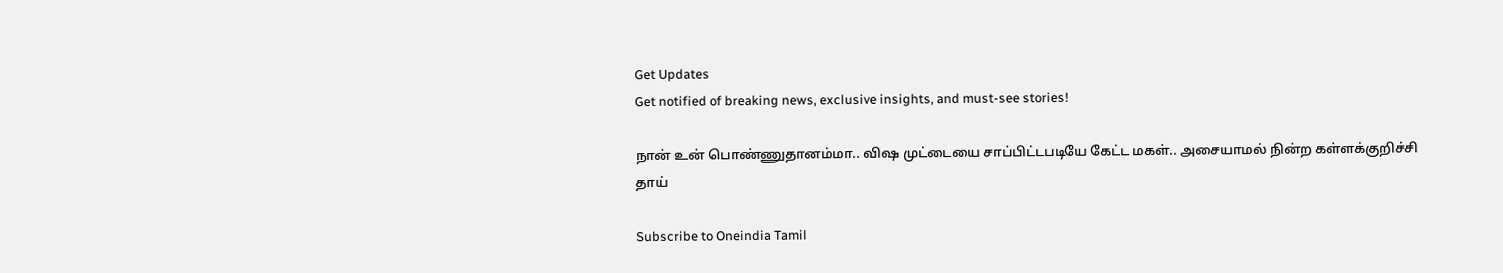Get Updates
Get notified of breaking news, exclusive insights, and must-see stories!

நான் உன் பொண்ணுதானம்மா.. விஷ முட்டையை சாப்பிட்டபடியே கேட்ட மகள்.. அசையாமல் நின்ற கள்ளக்குறிச்சி தாய்

Subscribe to Oneindia Tamil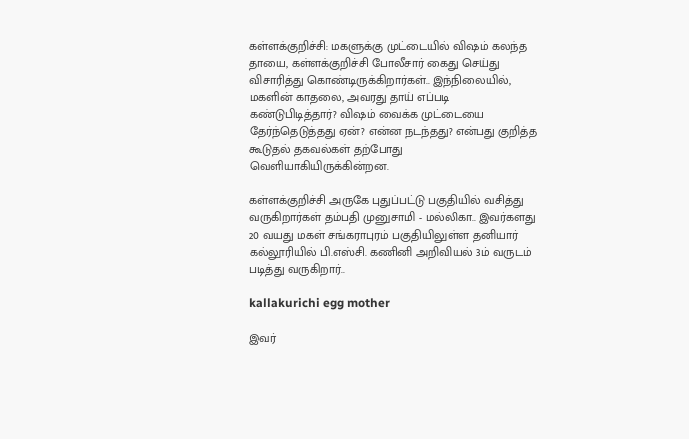கள்ளக்குறிச்சி: மகளுக்கு முட்டையில் விஷம் கலந்த தாயை, கள்ளக்குறிச்சி போலீசார் கைது செய்து விசாரித்து கொண்டிருக்கிறார்கள்.. இந்நிலையில், மகளின் காதலை, அவரது தாய் எப்படி கண்டுபிடித்தார்? விஷம் வைக்க முட்டையை தேர்ந்தெடுத்தது ஏன்? என்ன நடந்தது? என்பது குறித்த கூடுதல் தகவல்கள் தற்போது வெளியாகியிருக்கின்றன.

கள்ளக்குறிச்சி அருகே புதுப்பட்டு பகுதியில் வசித்து வருகிறார்கள் தம்பதி முனுசாமி - மல்லிகா.. இவர்களது 20 வயது மகள் சங்கராபுரம் பகுதியிலுள்ள தனியார் கல்லூரியில் பி.எஸ்சி. கணினி அறிவியல் 3ம் வருடம் படித்து வருகிறார்..

kallakurichi egg mother

இவர்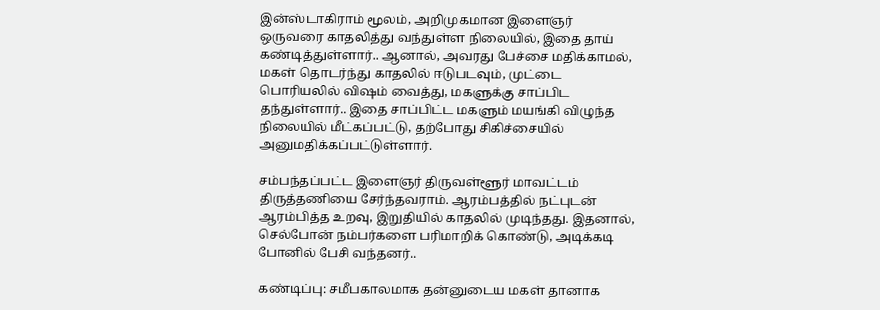இன்ஸ்டாகிராம் மூலம், அறிமுகமான இளைஞர் ஒருவரை காதலித்து வந்துள்ள நிலையில், இதை தாய் கண்டித்துள்ளார்.. ஆனால், அவரது பேச்சை மதிக்காமல், மகள் தொடர்ந்து காதலில் ஈடுபடவும், முட்டை பொரியலில் விஷம் வைத்து, மகளுக்கு சாப்பிட தந்துள்ளார்.. இதை சாப்பிட்ட மகளும் மயங்கி விழுந்த நிலையில் மீட்கப்பட்டு, தற்போது சிகிச்சையில் அனுமதிக்கப்பட்டுள்ளார்.

சம்பந்தப்பட்ட இளைஞர் திருவள்ளூர் மாவட்டம் திருத்தணியை சேர்ந்தவராம். ஆரம்பத்தில் நட்புடன் ஆரம்பித்த உறவு, இறுதியில் காதலில் முடிந்தது. இதனால், செல்போன் நம்பர்களை பரிமாறிக் கொண்டு, அடிக்கடி போனில் பேசி வந்தனர்..

கண்டிப்பு: சமீபகாலமாக தன்னுடைய மகள் தானாக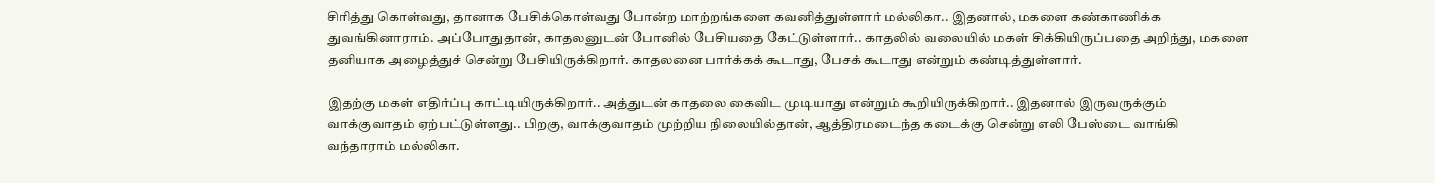சிரித்து கொள்வது, தானாக பேசிக்கொள்வது போன்ற மாற்றங்களை கவனித்துள்ளார் மல்லிகா.. இதனால், மகளை கண்காணிக்க துவங்கினாராம். அப்போதுதான், காதலனுடன் போனில் பேசியதை கேட்டுள்ளார்.. காதலில் வலையில் மகள் சிக்கியிருப்பதை அறிந்து, மகளை தனியாக அழைத்துச் சென்று பேசியிருக்கிறார். காதலனை பார்க்கக் கூடாது, பேசக் கூடாது என்றும் கண்டித்துள்ளார்.

இதற்கு மகள் எதிர்ப்பு காட்டியிருக்கிறார்.. அத்துடன் காதலை கைவிட முடியாது என்றும் கூறியிருக்கிறார்.. இதனால் இருவருக்கும் வாக்குவாதம் ஏற்பட்டுள்ளது.. பிறகு, வாக்குவாதம் முற்றிய நிலையில்தான், ஆத்திரமடைந்த கடைக்கு சென்று எலி பேஸ்டை வாங்கி வந்தாராம் மல்லிகா.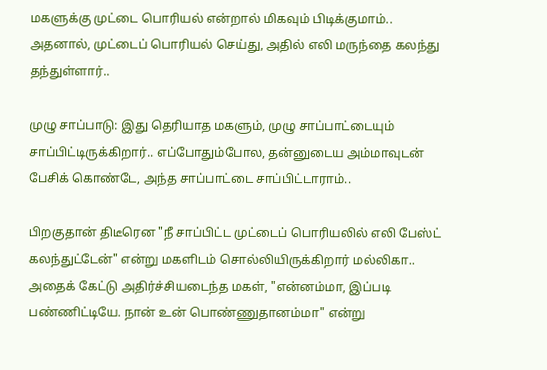மகளுக்கு முட்டை பொரியல் என்றால் மிகவும் பிடிக்குமாம்.. அதனால், முட்டைப் பொரியல் செய்து, அதில் எலி மருந்தை கலந்து தந்துள்ளார்..

முழு சாப்பாடு: இது தெரியாத மகளும், முழு சாப்பாட்டையும் சாப்பிட்டிருக்கிறார்.. எப்போதும்போல, தன்னுடைய அம்மாவுடன் பேசிக் கொண்டே, அந்த சாப்பாட்டை சாப்பிட்டாராம்..

பிறகுதான் திடீரென "நீ சாப்பிட்ட முட்டைப் பொரியலில் எலி பேஸ்ட் கலந்துட்டேன்" என்று மகளிடம் சொல்லியிருக்கிறார் மல்லிகா.. அதைக் கேட்டு அதிர்ச்சியடைந்த மகள், "என்னம்மா, இப்படி பண்ணிட்டியே. நான் உன் பொண்ணுதானம்மா" என்று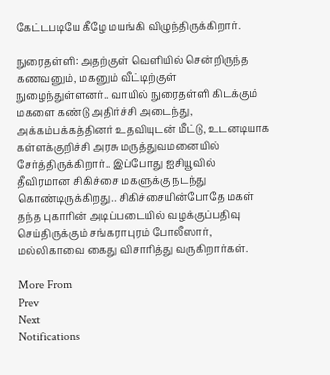கேட்டபடியே கீழே மயங்கி விழுந்திருக்கிறார்.

நுரைதள்ளி: அதற்குள் வெளியில் சென்றிருந்த கணவனும், மகனும் வீட்டிற்குள் நுழைந்துள்ளனர்.. வாயில் நுரைதள்ளி கிடக்கும் மகளை கண்டு அதிர்ச்சி அடைந்து, அக்கம்பக்கத்தினர் உதவியுடன் மீட்டு, உடனடியாக கள்ளக்குறிச்சி அரசு மருத்துவமனையில் சேர்த்திருக்கிறார்.. இப்போது ஐசியூவில் தீவிரமான சிகிச்சை மகளுக்கு நடந்து கொண்டிருக்கிறது.. சிகிச்சையின்போதே மகள் தந்த புகாரின் அடிப்படையில் வழக்குப்பதிவு செய்திருக்கும் சங்கராபுரம் போலீஸார், மல்லிகாவை கைது விசாரித்து வருகிறார்கள்.

More From
Prev
Next
Notifications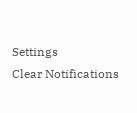Settings
Clear Notifications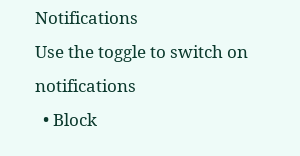Notifications
Use the toggle to switch on notifications
  • Block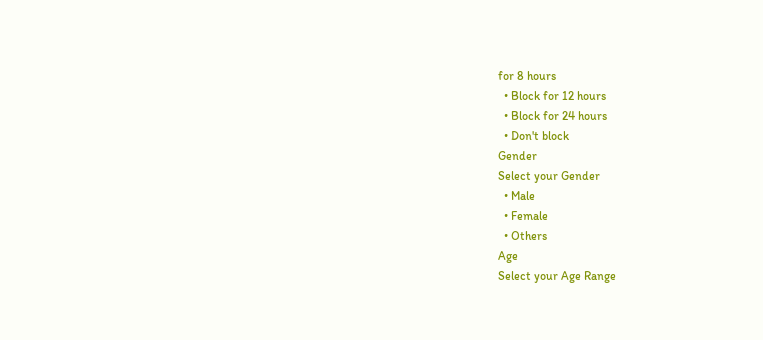for 8 hours
  • Block for 12 hours
  • Block for 24 hours
  • Don't block
Gender
Select your Gender
  • Male
  • Female
  • Others
Age
Select your Age Range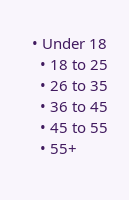• Under 18
  • 18 to 25
  • 26 to 35
  • 36 to 45
  • 45 to 55
  • 55+